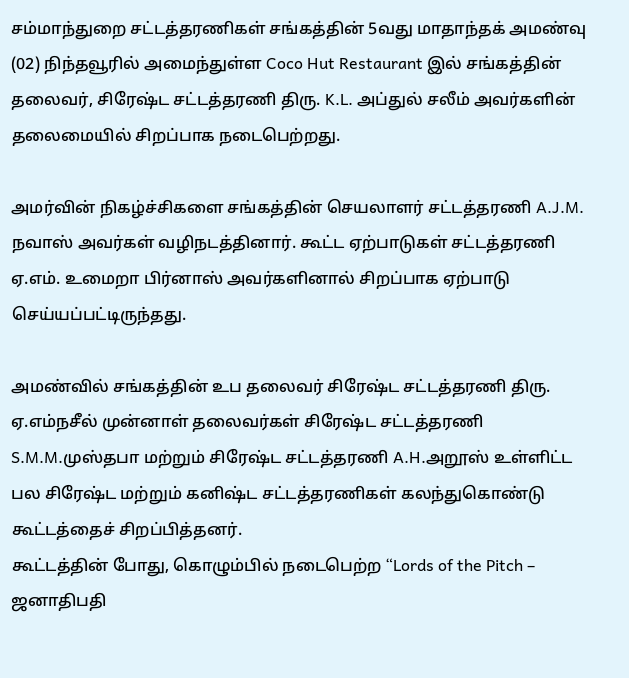சம்மாந்துறை சட்டத்தரணிகள் சங்கத்தின் 5வது மாதாந்தக் அமண்வு (02) நிந்தவூரில் அமைந்துள்ள Coco Hut Restaurant இல் சங்கத்தின் தலைவர், சிரேஷ்ட சட்டத்தரணி திரு. K.L. அப்துல் சலீம் அவர்களின் தலைமையில் சிறப்பாக நடைபெற்றது.

அமர்வின் நிகழ்ச்சிகளை சங்கத்தின் செயலாளர் சட்டத்தரணி A.J.M. நவாஸ் அவர்கள் வழிநடத்தினார். கூட்ட ஏற்பாடுகள் சட்டத்தரணி ஏ.எம். உமைறா பிர்னாஸ் அவர்களினால் சிறப்பாக ஏற்பாடு செய்யப்பட்டிருந்தது.

அமண்வில் சங்கத்தின் உப தலைவர் சிரேஷ்ட சட்டத்தரணி திரு. ஏ.எம்நசீல் முன்னாள் தலைவர்கள் சிரேஷ்ட சட்டத்தரணி S.M.M.முஸ்தபா மற்றும் சிரேஷ்ட சட்டத்தரணி A.H.அறூஸ் உள்ளிட்ட பல சிரேஷ்ட மற்றும் கனிஷ்ட சட்டத்தரணிகள் கலந்துகொண்டு கூட்டத்தைச் சிறப்பித்தனர்.
கூட்டத்தின் போது, கொழும்பில் நடைபெற்ற “Lords of the Pitch – ஜனாதிபதி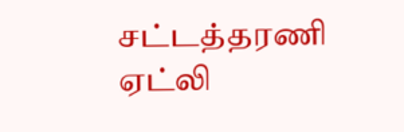சட்டத்தரணி ஏட்லி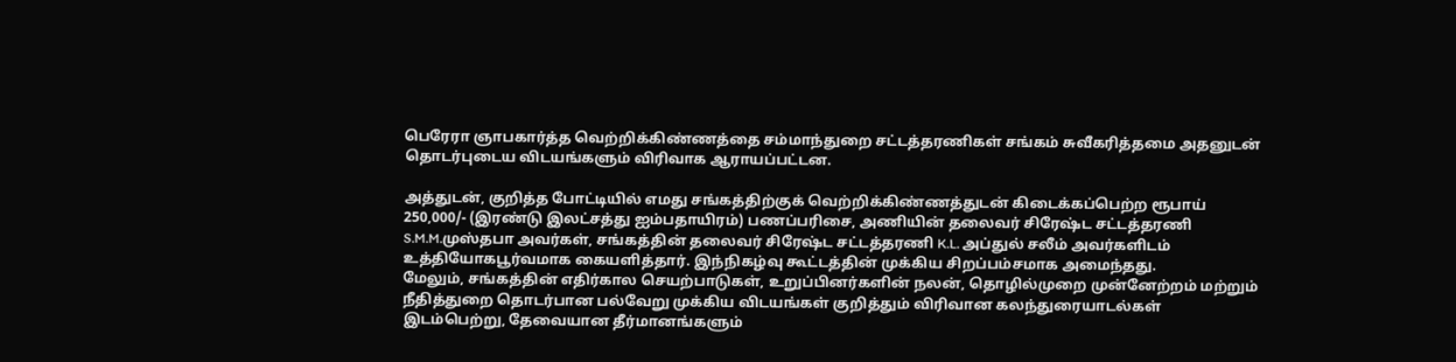பெரேரா ஞாபகார்த்த வெற்றிக்கிண்ணத்தை சம்மாந்துறை சட்டத்தரணிகள் சங்கம் சுவீகரித்தமை அதனுடன் தொடர்புடைய விடயங்களும் விரிவாக ஆராயப்பட்டன.

அத்துடன், குறித்த போட்டியில் எமது சங்கத்திற்குக் வெற்றிக்கிண்ணத்துடன் கிடைக்கப்பெற்ற ரூபாய் 250,000/- (இரண்டு இலட்சத்து ஐம்பதாயிரம்) பணப்பரிசை, அணியின் தலைவர் சிரேஷ்ட சட்டத்தரணி S.M.M.முஸ்தபா அவர்கள், சங்கத்தின் தலைவர் சிரேஷ்ட சட்டத்தரணி K.L. அப்துல் சலீம் அவர்களிடம் உத்தியோகபூர்வமாக கையளித்தார். இந்நிகழ்வு கூட்டத்தின் முக்கிய சிறப்பம்சமாக அமைந்தது.
மேலும், சங்கத்தின் எதிர்கால செயற்பாடுகள், உறுப்பினர்களின் நலன், தொழில்முறை முன்னேற்றம் மற்றும் நீதித்துறை தொடர்பான பல்வேறு முக்கிய விடயங்கள் குறித்தும் விரிவான கலந்துரையாடல்கள் இடம்பெற்று, தேவையான தீர்மானங்களும்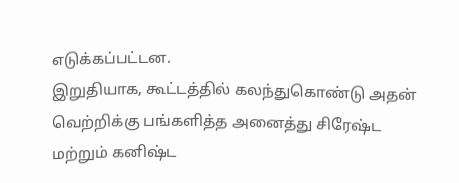எடுக்கப்பட்டன.
இறுதியாக, கூட்டத்தில் கலந்துகொண்டு அதன் வெற்றிக்கு பங்களித்த அனைத்து சிரேஷ்ட மற்றும் கனிஷ்ட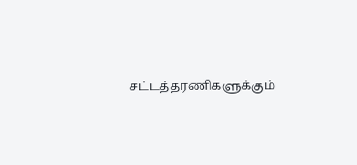சட்டத்தரணிகளுக்கும்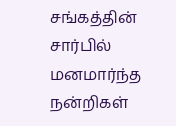சங்கத்தின் சார்பில் மனமார்ந்த நன்றிகள்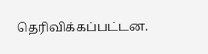தெரிவிக்கப்பட்டன.